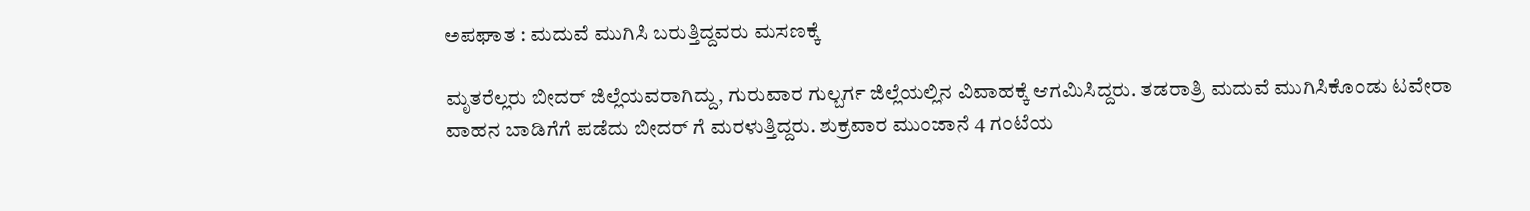ಅಪಘಾತ : ಮದುವೆ ಮುಗಿಸಿ ಬರುತ್ತಿದ್ದವರು ಮಸಣಕ್ಕೆ

ಮೃತರೆಲ್ಲರು ಬೀದರ್ ಜಿಲ್ಲೆಯವರಾಗಿದ್ದು, ಗುರುವಾರ ಗುಲ್ಬರ್ಗ ಜಿಲ್ಲೆಯಲ್ಲಿನ ವಿವಾಹಕ್ಕೆ ಆಗಮಿಸಿದ್ದರು. ತಡರಾತ್ರಿ ಮದುವೆ ಮುಗಿಸಿಕೊಂಡು ಟವೇರಾ ವಾಹನ ಬಾಡಿಗೆಗೆ ಪಡೆದು ಬೀದರ್ ಗೆ ಮರಳುತ್ತಿದ್ದರು. ಶುಕ್ರವಾರ ಮುಂಜಾನೆ 4 ಗಂಟೆಯ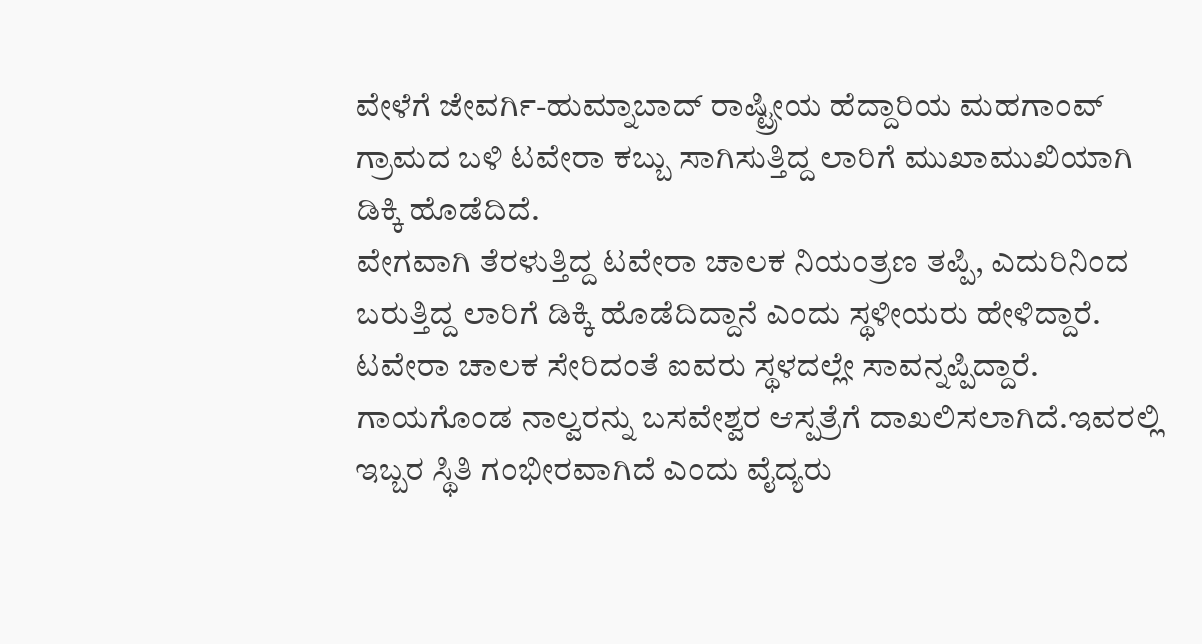ವೇಳೆಗೆ ಜೇವರ್ಗಿ-ಹುಮ್ನಾಬಾದ್ ರಾಷ್ಟ್ರೀಯ ಹೆದ್ದಾರಿಯ ಮಹಗಾಂವ್ ಗ್ರಾಮದ ಬಳಿ ಟವೇರಾ ಕಬ್ಬು ಸಾಗಿಸುತ್ತಿದ್ದ ಲಾರಿಗೆ ಮುಖಾಮುಖಿಯಾಗಿ ಡಿಕ್ಕಿ ಹೊಡೆದಿದೆ.
ವೇಗವಾಗಿ ತೆರಳುತ್ತಿದ್ದ ಟವೇರಾ ಚಾಲಕ ನಿಯಂತ್ರಣ ತಪ್ಪಿ, ಎದುರಿನಿಂದ ಬರುತ್ತಿದ್ದ ಲಾರಿಗೆ ಡಿಕ್ಕಿ ಹೊಡೆದಿದ್ದಾನೆ ಎಂದು ಸ್ಥಳೀಯರು ಹೇಳಿದ್ದಾರೆ. ಟವೇರಾ ಚಾಲಕ ಸೇರಿದಂತೆ ಐವರು ಸ್ಥಳದಲ್ಲೇ ಸಾವನ್ನಪ್ಪಿದ್ದಾರೆ. ಗಾಯಗೊಂಡ ನಾಲ್ವರನ್ನು ಬಸವೇಶ್ವರ ಆಸ್ಪತ್ರೆಗೆ ದಾಖಲಿಸಲಾಗಿದೆ.ಇವರಲ್ಲಿ ಇಬ್ಬರ ಸ್ಥಿತಿ ಗಂಭೀರವಾಗಿದೆ ಎಂದು ವೈದ್ಯರು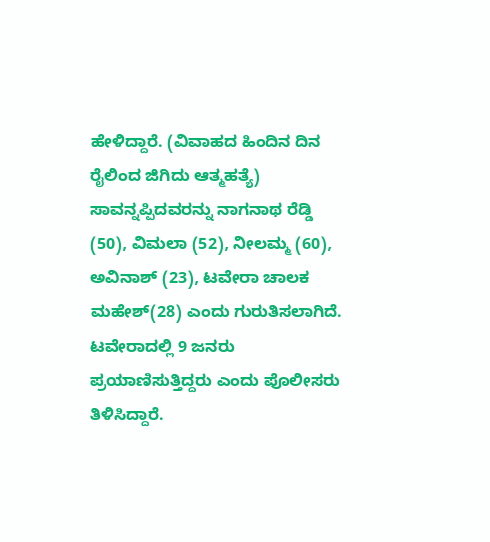ಹೇಳಿದ್ದಾರೆ. (ವಿವಾಹದ ಹಿಂದಿನ ದಿನ ರೈಲಿಂದ ಜಿಗಿದು ಆತ್ಮಹತ್ಯೆ)
ಸಾವನ್ನಪ್ಪಿದವರನ್ನು ನಾಗನಾಥ ರೆಡ್ಡಿ (50), ವಿಮಲಾ (52), ನೀಲಮ್ಮ (60), ಅವಿನಾಶ್ (23), ಟವೇರಾ ಚಾಲಕ ಮಹೇಶ್(28) ಎಂದು ಗುರುತಿಸಲಾಗಿದೆ. ಟವೇರಾದಲ್ಲಿ 9 ಜನರು ಪ್ರಯಾಣಿಸುತ್ತಿದ್ದರು ಎಂದು ಪೊಲೀಸರು ತಿಳಿಸಿದ್ದಾರೆ.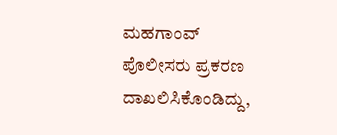ಮಹಗಾಂವ್ ಪೊಲೀಸರು ಪ್ರಕರಣ ದಾಖಲಿಸಿಕೊಂಡಿದ್ದು,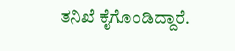ತನಿಖೆ ಕೈಗೊಂಡಿದ್ದಾರೆ.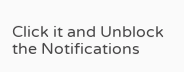Click it and Unblock the Notifications